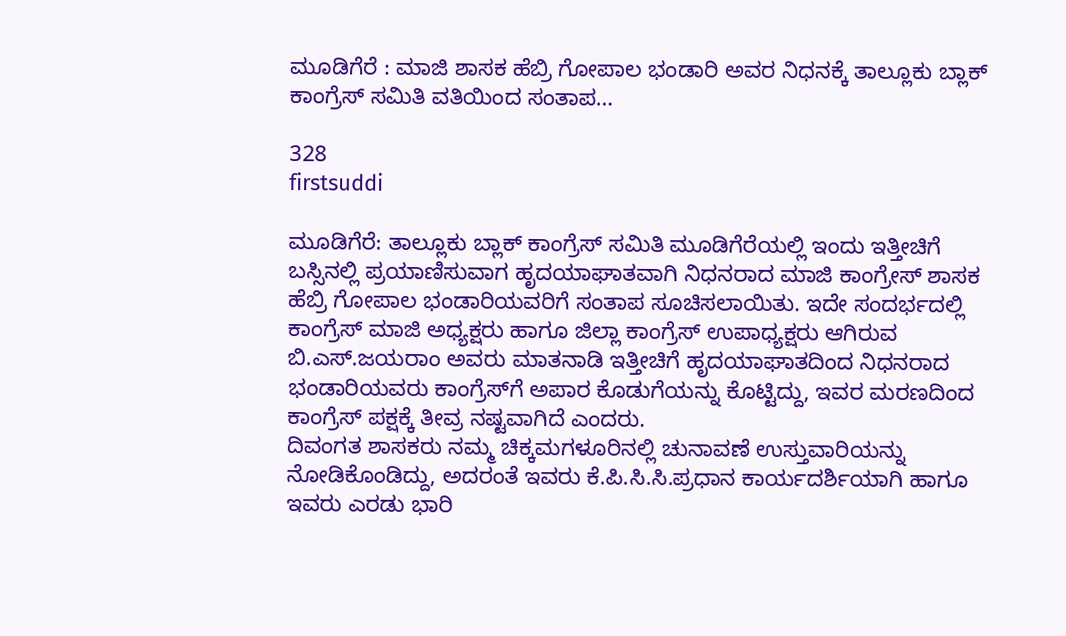ಮೂಡಿಗೆರೆ : ಮಾಜಿ ಶಾಸಕ ಹೆಬ್ರಿ ಗೋಪಾಲ ಭಂಡಾರಿ ಅವರ ನಿಧನಕ್ಕೆ ತಾಲ್ಲೂಕು ಬ್ಲಾಕ್ ಕಾಂಗ್ರೆಸ್ ಸಮಿತಿ ವತಿಯಿಂದ ಸಂತಾಪ…

328
firstsuddi

ಮೂಡಿಗೆರೆ: ತಾಲ್ಲೂಕು ಬ್ಲಾಕ್ ಕಾಂಗ್ರೆಸ್ ಸಮಿತಿ ಮೂಡಿಗೆರೆಯಲ್ಲಿ ಇಂದು ಇತ್ತೀಚಿಗೆ ಬಸ್ಸಿನಲ್ಲಿ ಪ್ರಯಾಣಿಸುವಾಗ ಹೃದಯಾಘಾತವಾಗಿ ನಿಧನರಾದ ಮಾಜಿ ಕಾಂಗ್ರೇಸ್ ಶಾಸಕ ಹೆಬ್ರಿ ಗೋಪಾಲ ಭಂಡಾರಿಯವರಿಗೆ ಸಂತಾಪ ಸೂಚಿಸಲಾಯಿತು. ಇದೇ ಸಂದರ್ಭದಲ್ಲಿ ಕಾಂಗ್ರೆಸ್ ಮಾಜಿ ಅಧ್ಯಕ್ಷರು ಹಾಗೂ ಜಿಲ್ಲಾ ಕಾಂಗ್ರೆಸ್ ಉಪಾಧ್ಯಕ್ಷರು ಆಗಿರುವ ಬಿ.ಎಸ್.ಜಯರಾಂ ಅವರು ಮಾತನಾಡಿ ಇತ್ತೀಚಿಗೆ ಹೃದಯಾಘಾತದಿಂದ ನಿಧನರಾದ ಭಂಡಾರಿಯವರು ಕಾಂಗ್ರೆಸ್‍ಗೆ ಅಪಾರ ಕೊಡುಗೆಯನ್ನು ಕೊಟ್ಟಿದ್ದು, ಇವರ ಮರಣದಿಂದ ಕಾಂಗ್ರೆಸ್ ಪಕ್ಷಕ್ಕೆ ತೀವ್ರ ನಷ್ಟವಾಗಿದೆ ಎಂದರು.
ದಿವಂಗತ ಶಾಸಕರು ನಮ್ಮ ಚಿಕ್ಕಮಗಳೂರಿನಲ್ಲಿ ಚುನಾವಣೆ ಉಸ್ತುವಾರಿಯನ್ನು ನೋಡಿಕೊಂಡಿದ್ದು, ಅದರಂತೆ ಇವರು ಕೆ.ಪಿ.ಸಿ.ಸಿ.ಪ್ರಧಾನ ಕಾರ್ಯದರ್ಶಿಯಾಗಿ ಹಾಗೂ ಇವರು ಎರಡು ಭಾರಿ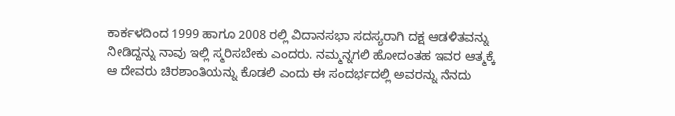ಕಾರ್ಕಳದಿಂದ 1999 ಹಾಗೂ 2008 ರಲ್ಲಿ ವಿದಾನಸಭಾ ಸದಸ್ಯರಾಗಿ ದಕ್ಷ ಆಡಳಿತವನ್ನು ನೀಡಿದ್ದನ್ನು ನಾವು ಇಲ್ಲಿ ಸ್ಮರಿಸಬೇಕು ಎಂದರು. ನಮ್ಮನ್ನಗಲಿ ಹೋದಂತಹ ಇವರ ಆತ್ಮಕ್ಕೆ ಆ ದೇವರು ಚಿರಶಾಂತಿಯನ್ನು ಕೊಡಲಿ ಎಂದು ಈ ಸಂದರ್ಭದಲ್ಲಿ ಅವರನ್ನು ನೆನದು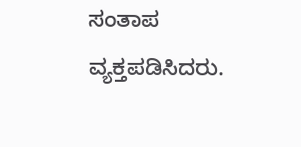ಸಂತಾಪ ವ್ಯಕ್ತಪಡಿಸಿದರು.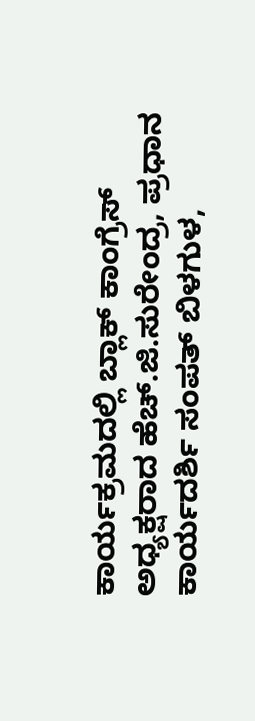ಕಾರ್ಯಕ್ರಮದಲ್ಲಿ ಬ್ಲಾಕ್ ಕಾಂಗ್ರೆಸ್ ಅಧ್ಯಕ್ಷರಾದ ಹೆಚ್.ಜಿ.ಸುರೇಂದ್ರ, ಪ್ರಧಾನ ಕಾರ್ಯದರ್ಶಿ ಸಂಪತ್ ಬಿಳಗುಳ,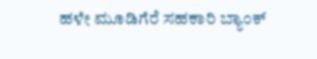ಹಳೇ ಮೂಡಿಗೆರೆ ಸಹಕಾರಿ ಬ್ಯಾಂಕ್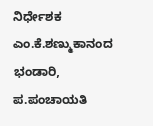ನಿರ್ಧೇಶಕ ಎಂ.ಕೆ.ಶಣ್ಮುಕಾನಂದ ಭಂಡಾರಿ, ಪ.ಪಂಚಾಯತಿ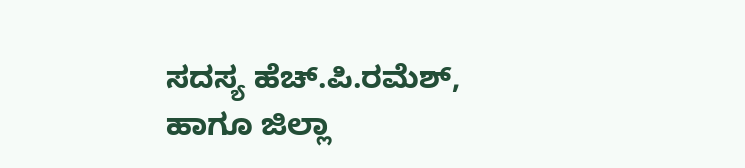ಸದಸ್ಯ ಹೆಚ್.ಪಿ.ರಮೆಶ್, ಹಾಗೂ ಜಿಲ್ಲಾ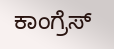ಕಾಂಗ್ರೆಸ್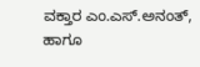ವಕ್ತಾರ ಎಂ.ಎಸ್.ಅನಂತ್, ಹಾಗೂ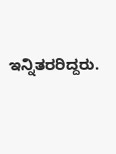ಇನ್ನಿತರರಿದ್ದರು.